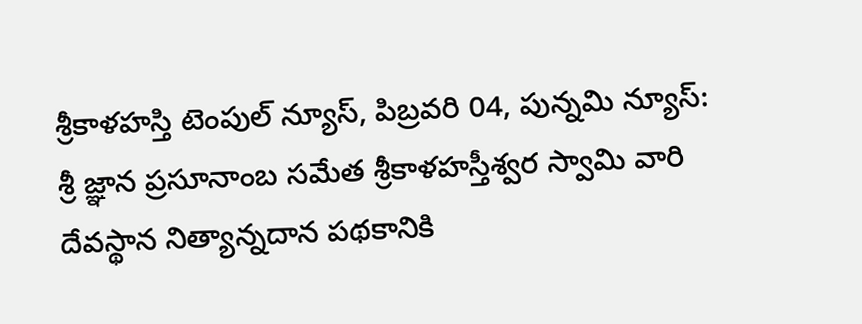శ్రీకాళహస్తి టెంపుల్ న్యూస్, పిబ్రవరి 04, పున్నమి న్యూస్: శ్రీ జ్ఞాన ప్రసూనాంబ సమేత శ్రీకాళహస్తీశ్వర స్వామి వారి దేవస్థాన నిత్యాన్నదాన పథకానికి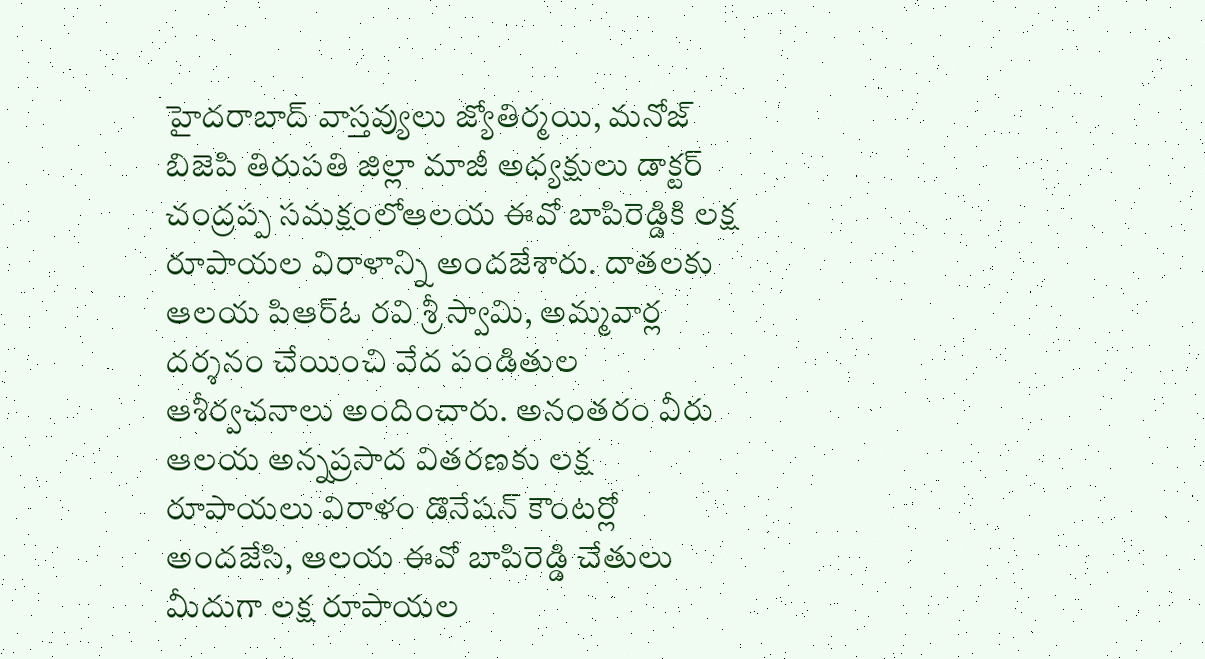హైదరాబాద్ వాస్తవ్యులు జ్యోతిర్మయి, మనోజ్ బిజెపి తిరుపతి జిల్లా మాజీ అధ్యక్షులు డాక్టర్ చంద్రప్ప సమక్షంలోఆలయ ఈవో బాపిరెడ్డికి లక్ష రూపాయల విరాళాన్ని అందజేశారు. దాతలకు ఆలయ పిఆర్ఓ రవి శ్రీ స్వామి, అమ్మవార్ల దర్శనం చేయించి వేద పండితుల ఆశీర్వచనాలు అందించారు. అనంతరం వీరు ఆలయ అన్నప్రసాద వితరణకు లక్ష రూపాయలు విరాళం డొనేషన్ కౌంటర్లో అందజేసి, ఆలయ ఈవో బాపిరెడ్డి చేతులు మీదుగా లక్ష రూపాయల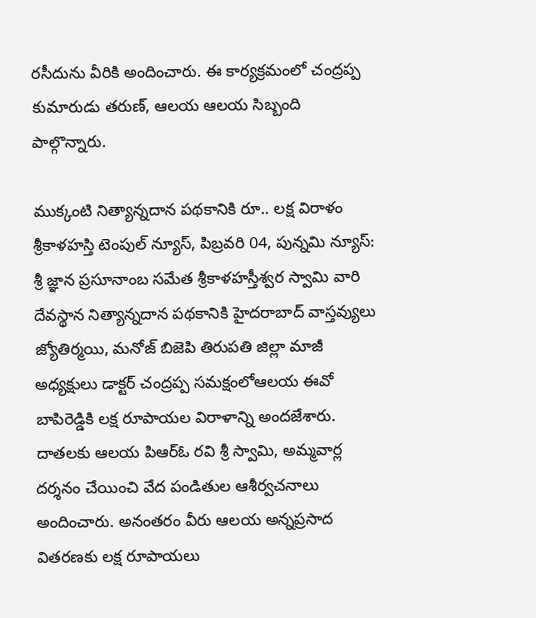రసీదును వీరికి అందించారు. ఈ కార్యక్రమంలో చంద్రప్ప కుమారుడు తరుణ్, ఆలయ ఆలయ సిబ్బంది పాల్గొన్నారు.

ముక్కంటి నిత్యాన్నదాన పథకానికి రూ.. లక్ష విరాళం
శ్రీకాళహస్తి టెంపుల్ న్యూస్, పిబ్రవరి 04, పున్నమి న్యూస్: శ్రీ జ్ఞాన ప్రసూనాంబ సమేత శ్రీకాళహస్తీశ్వర స్వామి వారి దేవస్థాన నిత్యాన్నదాన పథకానికి హైదరాబాద్ వాస్తవ్యులు జ్యోతిర్మయి, మనోజ్ బిజెపి తిరుపతి జిల్లా మాజీ అధ్యక్షులు డాక్టర్ చంద్రప్ప సమక్షంలోఆలయ ఈవో బాపిరెడ్డికి లక్ష రూపాయల విరాళాన్ని అందజేశారు. దాతలకు ఆలయ పిఆర్ఓ రవి శ్రీ స్వామి, అమ్మవార్ల దర్శనం చేయించి వేద పండితుల ఆశీర్వచనాలు అందించారు. అనంతరం వీరు ఆలయ అన్నప్రసాద వితరణకు లక్ష రూపాయలు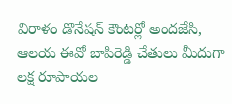విరాళం డొనేషన్ కౌంటర్లో అందజేసి, ఆలయ ఈవో బాపిరెడ్డి చేతులు మీదుగా లక్ష రూపాయల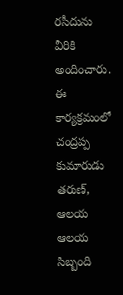రసీదును వీరికి అందించారు. ఈ కార్యక్రమంలో చంద్రప్ప కుమారుడు తరుణ్, ఆలయ ఆలయ సిబ్బంది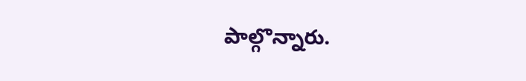పాల్గొన్నారు.